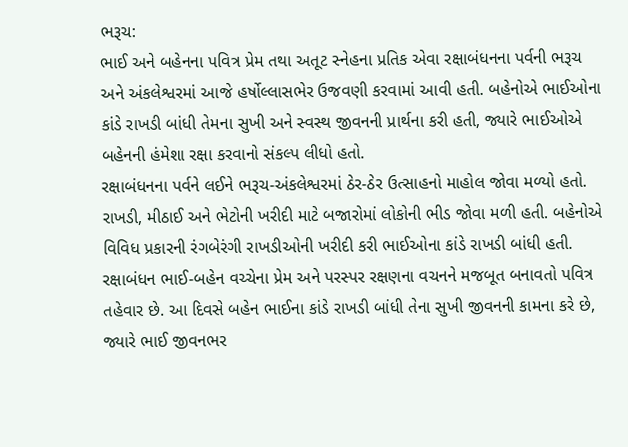ભરૂચ:
ભાઈ અને બહેનના પવિત્ર પ્રેમ તથા અતૂટ સ્નેહના પ્રતિક એવા રક્ષાબંધનના પર્વની ભરૂચ અને અંકલેશ્વરમાં આજે હર્ષોલ્લાસભેર ઉજવણી કરવામાં આવી હતી. બહેનોએ ભાઈઓના કાંડે રાખડી બાંધી તેમના સુખી અને સ્વસ્થ જીવનની પ્રાર્થના કરી હતી, જ્યારે ભાઈઓએ બહેનની હંમેશા રક્ષા કરવાનો સંકલ્પ લીધો હતો.
રક્ષાબંધનના પર્વને લઈને ભરૂચ-અંકલેશ્વરમાં ઠેર-ઠેર ઉત્સાહનો માહોલ જોવા મળ્યો હતો. રાખડી, મીઠાઈ અને ભેટોની ખરીદી માટે બજારોમાં લોકોની ભીડ જોવા મળી હતી. બહેનોએ વિવિધ પ્રકારની રંગબેરંગી રાખડીઓની ખરીદી કરી ભાઈઓના કાંડે રાખડી બાંધી હતી. રક્ષાબંધન ભાઈ-બહેન વચ્ચેના પ્રેમ અને પરસ્પર રક્ષણના વચનને મજબૂત બનાવતો પવિત્ર તહેવાર છે. આ દિવસે બહેન ભાઈના કાંડે રાખડી બાંધી તેના સુખી જીવનની કામના કરે છે, જ્યારે ભાઈ જીવનભર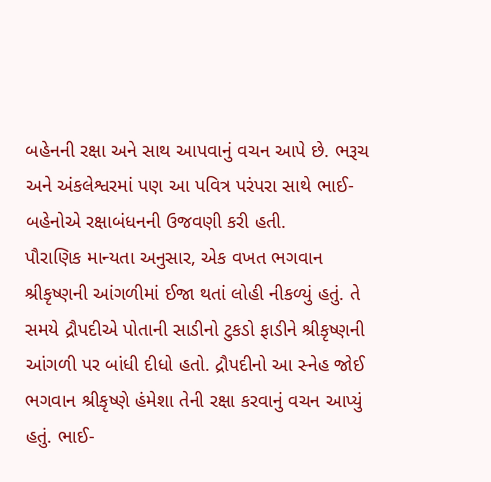બહેનની રક્ષા અને સાથ આપવાનું વચન આપે છે. ભરૂચ અને અંકલેશ્વરમાં પણ આ પવિત્ર પરંપરા સાથે ભાઈ-બહેનોએ રક્ષાબંધનની ઉજવણી કરી હતી.
પૌરાણિક માન્યતા અનુસાર, એક વખત ભગવાન શ્રીકૃષ્ણની આંગળીમાં ઈજા થતાં લોહી નીકળ્યું હતું. તે સમયે દ્રૌપદીએ પોતાની સાડીનો ટુકડો ફાડીને શ્રીકૃષ્ણની આંગળી પર બાંધી દીધો હતો. દ્રૌપદીનો આ સ્નેહ જોઈ ભગવાન શ્રીકૃષ્ણે હંમેશા તેની રક્ષા કરવાનું વચન આપ્યું હતું. ભાઈ-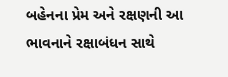બહેનના પ્રેમ અને રક્ષણની આ ભાવનાને રક્ષાબંધન સાથે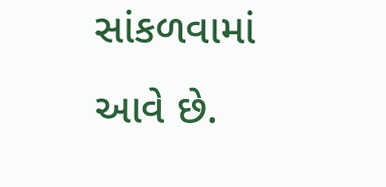સાંકળવામાં આવે છે.